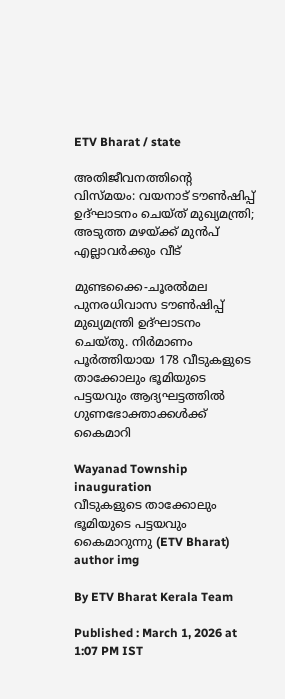ETV Bharat / state

അതിജീവനത്തിൻ്റെ വിസ്‌മയം: വയനാട് ടൗൺഷിപ്പ് ഉദ്ഘാടനം ചെയ്‌ത് മുഖ്യമന്ത്രി; അടുത്ത മഴയ്ക്ക് മുൻപ് എല്ലാവർക്കും വീട്

മുണ്ടക്കൈ-ചൂരൽമല പുനരധിവാസ ടൗൺഷിപ്പ് മുഖ്യമന്ത്രി ഉദ്ഘാടനം ചെയ്തു. നിർമാണം പൂർത്തിയായ 178 വീടുകളുടെ താക്കോലും ഭൂമിയുടെ പട്ടയവും ആദ്യഘട്ടത്തിൽ ഗുണഭോക്താക്കൾക്ക് കൈമാറി

Wayanad Township inauguration
വീടുകളുടെ താക്കോലും ഭൂമിയുടെ പട്ടയവും കൈമാറുന്നു (ETV Bharat)
author img

By ETV Bharat Kerala Team

Published : March 1, 2026 at 1:07 PM IST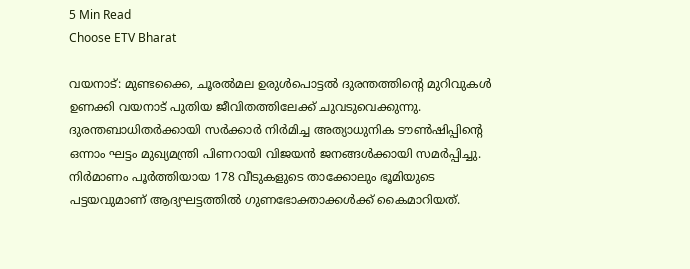5 Min Read
Choose ETV Bharat

വയനാട്: മുണ്ടക്കൈ, ചൂരൽമല ഉരുൾപൊട്ടൽ ദുരന്തത്തിൻ്റെ മുറിവുകൾ ഉണക്കി വയനാട് പുതിയ ജീവിതത്തിലേക്ക് ചുവടുവെക്കുന്നു. ദുരന്തബാധിതർക്കായി സർക്കാർ നിർമിച്ച അത്യാധുനിക ടൗൺഷിപ്പിൻ്റെ ഒന്നാം ഘട്ടം മുഖ്യമന്ത്രി പിണറായി വിജയൻ ജനങ്ങൾക്കായി സമർപ്പിച്ചു. നിർമാണം പൂർത്തിയായ 178 വീടുകളുടെ താക്കോലും ഭൂമിയുടെ പട്ടയവുമാണ് ആദ്യഘട്ടത്തിൽ ഗുണഭോക്താക്കൾക്ക് കൈമാറിയത്.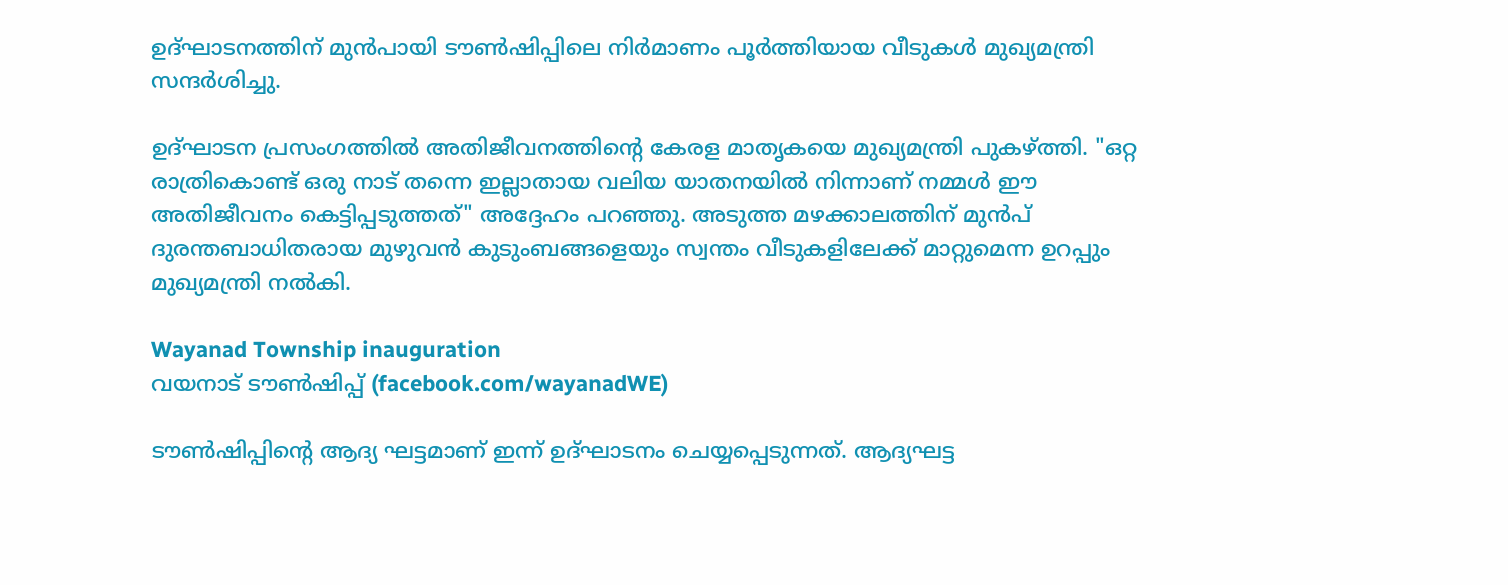ഉദ്ഘാടനത്തിന് മുന്‍പായി ടൗണ്‍ഷിപ്പിലെ നിര്‍മാണം പൂര്‍ത്തിയായ വീടുകള്‍ മുഖ്യമന്ത്രി സന്ദര്‍ശിച്ചു.

ഉദ്ഘാടന പ്രസംഗത്തിൽ അതിജീവനത്തിൻ്റെ കേരള മാതൃകയെ മുഖ്യമന്ത്രി പുകഴ്ത്തി. "ഒറ്റ രാത്രികൊണ്ട് ഒരു നാട് തന്നെ ഇല്ലാതായ വലിയ യാതനയിൽ നിന്നാണ് നമ്മൾ ഈ അതിജീവനം കെട്ടിപ്പടുത്തത്" അദ്ദേഹം പറഞ്ഞു. അടുത്ത മഴക്കാലത്തിന് മുൻപ് ദുരന്തബാധിതരായ മുഴുവൻ കുടുംബങ്ങളെയും സ്വന്തം വീടുകളിലേക്ക് മാറ്റുമെന്ന ഉറപ്പും മുഖ്യമന്ത്രി നൽകി.

Wayanad Township inauguration
വയനാട് ടൗൺഷിപ്പ് (facebook.com/wayanadWE)

ടൗണ്‍ഷിപ്പിൻ്റെ ആദ്യ ഘട്ടമാണ് ഇന്ന് ഉദ്ഘാടനം ചെയ്യപ്പെടുന്നത്. ആദ്യഘട്ട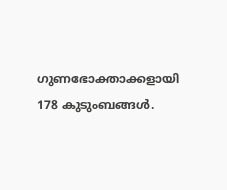ഗുണഭോക്താക്കളായി 178 കുടുംബങ്ങള്‍.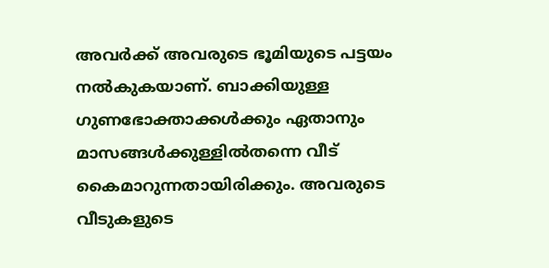അവര്‍ക്ക് അവരുടെ ഭൂമിയുടെ പട്ടയം നല്‍കുകയാണ്. ബാക്കിയുള്ള ഗുണഭോക്താക്കള്‍ക്കും ഏതാനും മാസങ്ങള്‍ക്കുള്ളില്‍തന്നെ വീട് കൈമാറുന്നതായിരിക്കും. അവരുടെ വീടുകളുടെ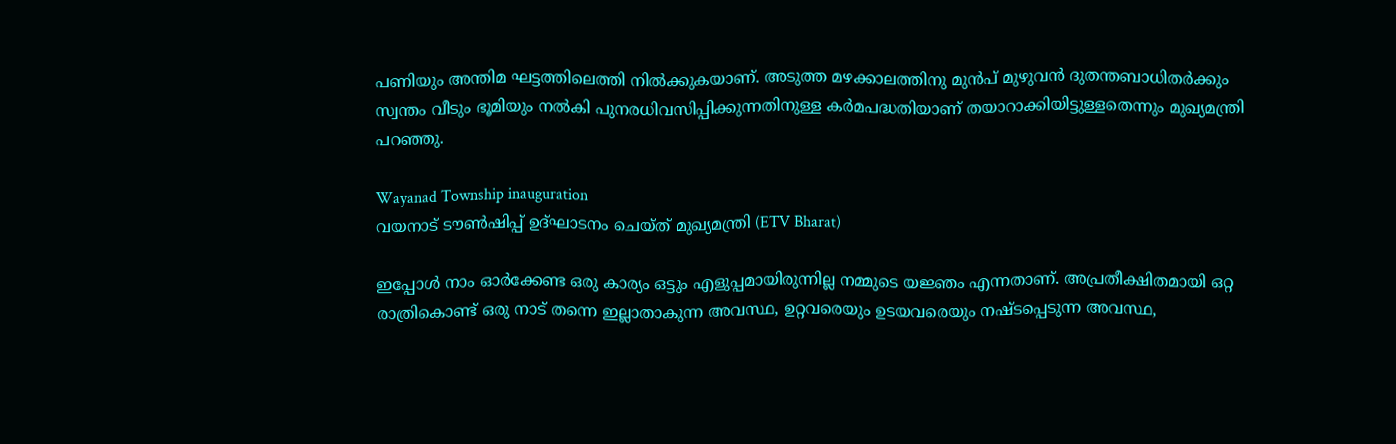പണിയും അന്തിമ ഘട്ടത്തിലെത്തി നില്‍ക്കുകയാണ്. അടുത്ത മഴക്കാലത്തിനു മുന്‍പ് മുഴുവന്‍ ദുതന്തബാധിതര്‍ക്കും സ്വന്തം വീടും ഭൂമിയും നല്‍കി പുനരധിവസിപ്പിക്കുന്നതിനുള്ള കര്‍മപദ്ധതിയാണ് തയാറാക്കിയിട്ടുള്ളതെന്നും മുഖ്യമന്ത്രി പറഞ്ഞു.

Wayanad Township inauguration
വയനാട് ടൗൺഷിപ്പ് ഉദ്ഘാടനം ചെയ്ത് മുഖ്യമന്ത്രി (ETV Bharat)

ഇപ്പോള്‍ നാം ഓര്‍ക്കേണ്ട ഒരു കാര്യം ഒട്ടും എളുപ്പമായിരുന്നില്ല നമ്മുടെ യജ്ഞം എന്നതാണ്. അപ്രതീക്ഷിതമായി ഒറ്റ രാത്രികൊണ്ട് ഒരു നാട് തന്നെ ഇല്ലാതാകുന്ന അവസ്ഥ, ഉറ്റവരെയും ഉടയവരെയും നഷ്ടപ്പെടുന്ന അവസ്ഥ,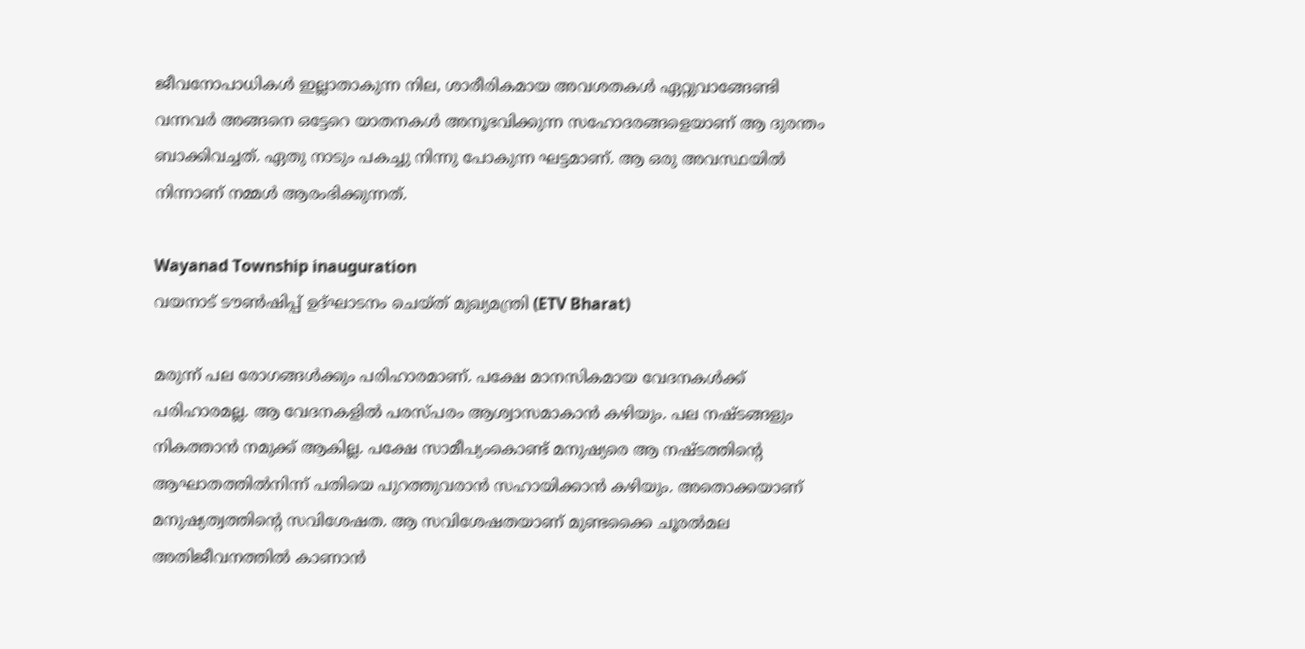ജീവനോപാധികള്‍ ഇല്ലാതാകുന്ന നില, ശാരീരികമായ അവശതകള്‍ ഏറ്റുവാങ്ങേണ്ടി വന്നവര്‍ അങ്ങനെ ഒട്ടേറെ യാതനകള്‍ അനൂഭവിക്കുന്ന സഹോദരങ്ങളെയാണ് ആ ദുരന്തം ബാക്കിവച്ചത്. ഏതു നാടും പകച്ചു നിന്നു പോകുന്ന ഘട്ടമാണ്. ആ ഒരു അവസ്ഥയില്‍ നിന്നാണ് നമ്മള്‍ ആരംഭിക്കുന്നത്.

Wayanad Township inauguration
വയനാട് ടൗൺഷിപ്പ് ഉദ്ഘാടനം ചെയ്ത് മുഖ്യമന്ത്രി (ETV Bharat)

മരുന്ന് പല രോഗങ്ങള്‍ക്കും പരിഹാരമാണ്. പക്ഷേ മാനസികമായ വേദനകള്‍ക്ക് പരിഹാരമല്ല. ആ വേദനകളില്‍ പരസ്പരം ആശ്വാസമാകാന്‍ കഴിയും. പല നഷ്ടങ്ങളും നികത്താന്‍ നമുക്ക് ആകില്ല. പക്ഷേ സാമീപ്യംകൊണ്ട് മനുഷ്യരെ ആ നഷ്ടത്തിൻ്റെ ആഘാതത്തില്‍നിന്ന് പതിയെ പുറത്തുവരാന്‍ സഹായിക്കാന്‍ കഴിയും. അതൊക്കയാണ് മനുഷ്യത്വത്തിൻ്റെ സവിശേഷത. ആ സവിശേഷതയാണ് മുണ്ടക്കൈ ചൂരല്‍മല അതിജീവനത്തില്‍ കാണാന്‍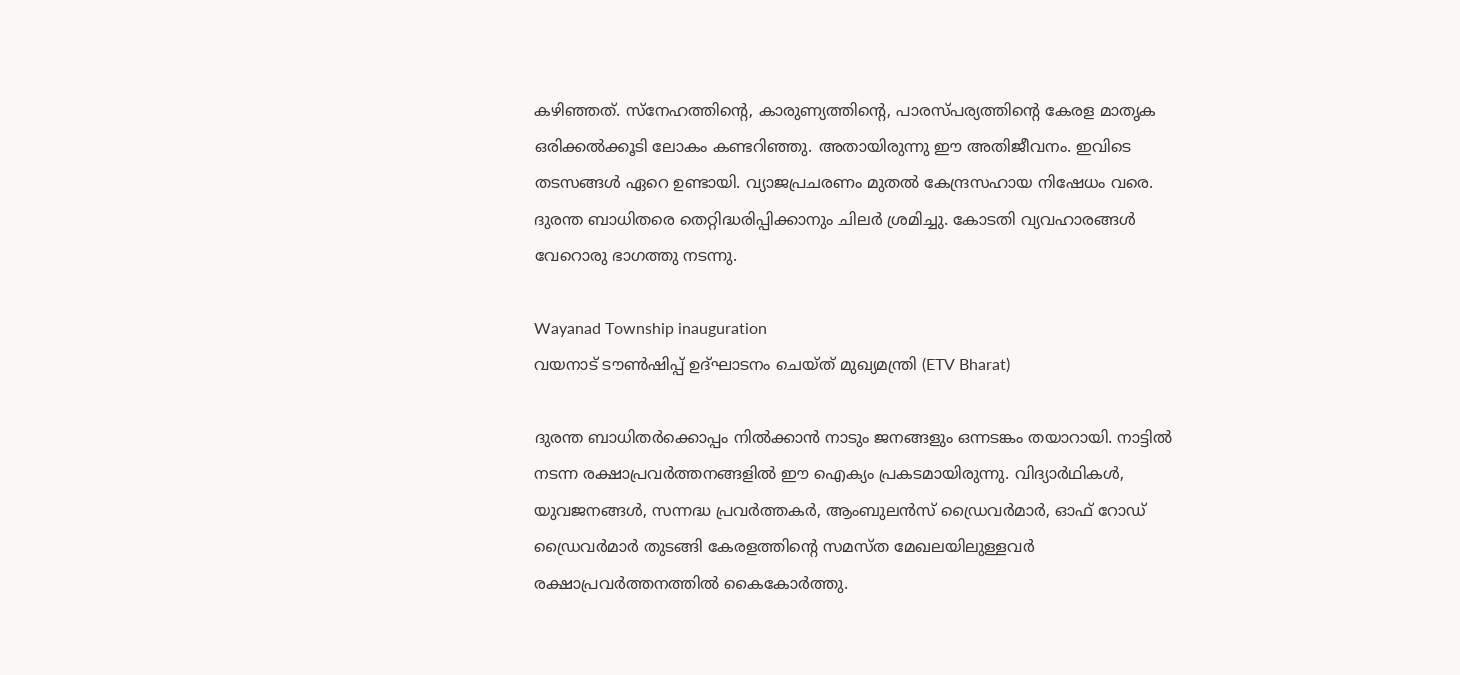കഴിഞ്ഞത്. സ്നേഹത്തിൻ്റെ, കാരുണ്യത്തിൻ്റെ, പാരസ്പര്യത്തിൻ്റെ കേരള മാതൃക ഒരിക്കല്‍ക്കൂടി ലോകം കണ്ടറിഞ്ഞു. അതായിരുന്നു ഈ അതിജീവനം. ഇവിടെ തടസങ്ങള്‍ ഏറെ ഉണ്ടായി. വ്യാജപ്രചരണം മുതല്‍ കേന്ദ്രസഹായ നിഷേധം വരെ. ദുരന്ത ബാധിതരെ തെറ്റിദ്ധരിപ്പിക്കാനും ചിലര്‍ ശ്രമിച്ചു. കോടതി വ്യവഹാരങ്ങള്‍ വേറൊരു ഭാഗത്തു നടന്നു.

Wayanad Township inauguration
വയനാട് ടൗൺഷിപ്പ് ഉദ്ഘാടനം ചെയ്ത് മുഖ്യമന്ത്രി (ETV Bharat)

ദുരന്ത ബാധിതര്‍ക്കൊപ്പം നില്‍ക്കാന്‍ നാടും ജനങ്ങളും ഒന്നടങ്കം തയാറായി. നാട്ടില്‍ നടന്ന രക്ഷാപ്രവര്‍ത്തനങ്ങളില്‍ ഈ ഐക്യം പ്രകടമായിരുന്നു. വിദ്യാര്‍ഥികള്‍, യുവജനങ്ങള്‍, സന്നദ്ധ പ്രവര്‍ത്തകര്‍, ആംബുലന്‍സ് ഡ്രൈവര്‍മാര്‍, ഓഫ് റോഡ് ഡ്രൈവര്‍മാര്‍ തുടങ്ങി കേരളത്തിൻ്റെ സമസ്ത മേഖലയിലുള്ളവര്‍ രക്ഷാപ്രവര്‍ത്തനത്തില്‍ കൈകോര്‍ത്തു.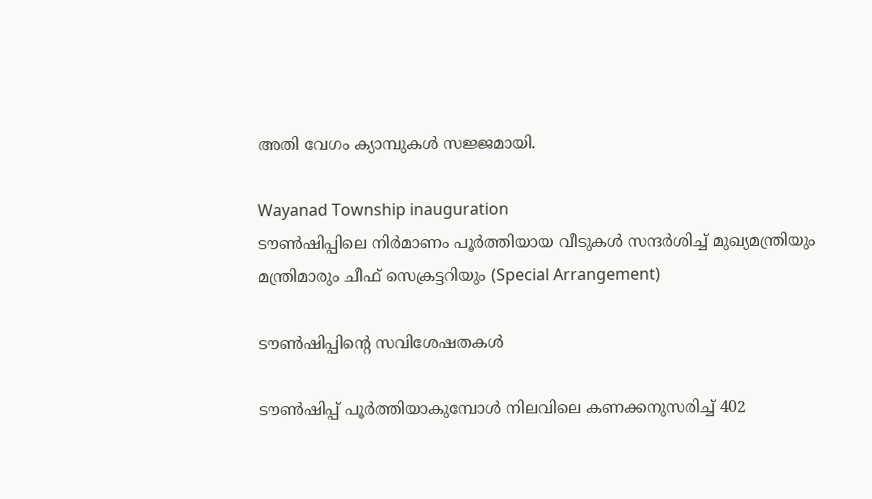അതി വേഗം ക്യാമ്പുകള്‍ സജ്ജമായി.

Wayanad Township inauguration
ടൗണ്‍ഷിപ്പിലെ നിര്‍മാണം പൂര്‍ത്തിയായ വീടുകള്‍ സന്ദര്‍ശിച്ച് മുഖ്യമന്ത്രിയും മന്ത്രിമാരും ചീഫ് സെക്രട്ടറിയും (Special Arrangement)

ടൗൺഷിപ്പിൻ്റെ സവിശേഷതകൾ

ടൗണ്‍ഷിപ്പ് പൂര്‍ത്തിയാകുമ്പോള്‍ നിലവിലെ കണക്കനുസരിച്ച് 402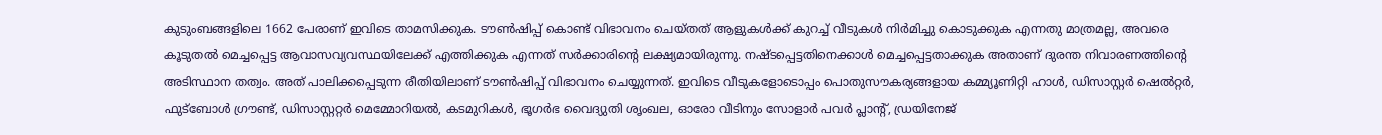കുടുംബങ്ങളിലെ 1662 പേരാണ് ഇവിടെ താമസിക്കുക. ടൗണ്‍ഷിപ്പ് കൊണ്ട് വിഭാവനം ചെയ്തത് ആളുകള്‍ക്ക് കുറച്ച് വീടുകള്‍ നിര്‍മിച്ചു കൊടുക്കുക എന്നതു മാത്രമല്ല, അവരെ കൂടുതല്‍ മെച്ചപ്പെട്ട ആവാസവ്യവസ്ഥയിലേക്ക് എത്തിക്കുക എന്നത് സര്‍ക്കാരിൻ്റെ ലക്ഷ്യമായിരുന്നു. നഷ്ടപ്പെട്ടതിനെക്കാള്‍ മെച്ചപ്പെട്ടതാക്കുക അതാണ് ദുരന്ത നിവാരണത്തിൻ്റെ അടിസ്ഥാന തത്വം. അത് പാലിക്കപ്പെടുന്ന രീതിയിലാണ് ടൗണ്‍ഷിപ്പ് വിഭാവനം ചെയ്യുന്നത്. ഇവിടെ വീടുകളോടൊപ്പം പൊതുസൗകര്യങ്ങളായ കമ്മ്യൂണിറ്റി ഹാള്‍, ഡിസാസ്റ്റര്‍ ഷെല്‍റ്റര്‍, ഫുട്ബോള്‍ ഗ്രൗണ്ട്, ഡിസാസ്റ്ററ്റര്‍ മെമ്മോറിയല്‍, കടമുറികള്‍, ഭൂഗര്‍ഭ വൈദ്യുതി ശൃംഖല, ഓരോ വീടിനും സോളാര്‍ പവര്‍ പ്ലാൻ്റ്, ഡ്രയിനേജ്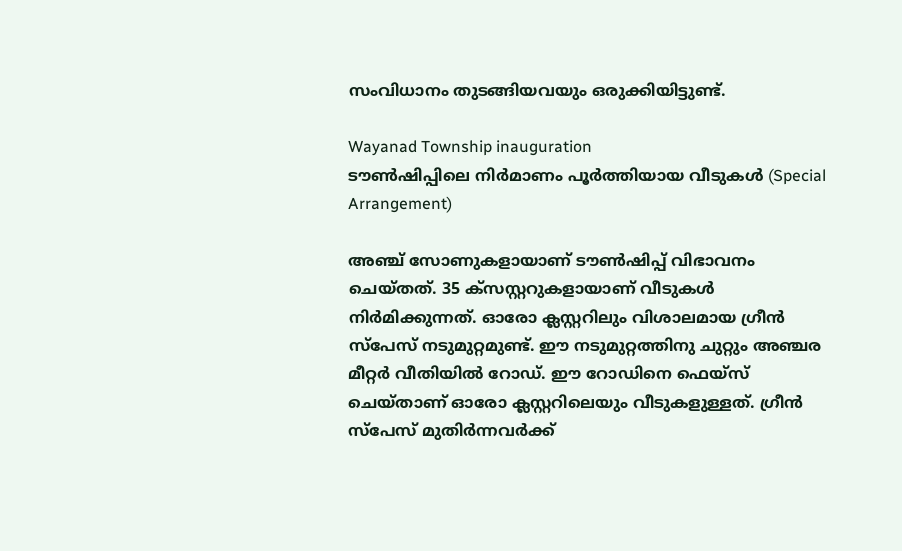സംവിധാനം തുടങ്ങിയവയും ഒരുക്കിയിട്ടുണ്ട്.

Wayanad Township inauguration
ടൗണ്‍ഷിപ്പിലെ നിര്‍മാണം പൂര്‍ത്തിയായ വീടുകള്‍ (Special Arrangement)

അഞ്ച് സോണുകളായാണ് ടൗണ്‍ഷിപ്പ് വിഭാവനം ചെയ്തത്. 35 ക്സസ്റ്ററുകളായാണ് വീടുകള്‍ നിര്‍മിക്കുന്നത്. ഓരോ ക്ലസ്റ്ററിലും വിശാലമായ ഗ്രീന്‍ സ്പേസ് നടുമുറ്റമുണ്ട്. ഈ നടുമുറ്റത്തിനു ചുറ്റും അഞ്ചര മീറ്റര്‍ വീതിയില്‍ റോഡ്. ഈ റോഡിനെ ഫെയ്സ് ചെയ്താണ് ഓരോ ക്ലസ്റ്ററിലെയും വീടുകളുള്ളത്. ഗ്രീന്‍ സ്പേസ് മുതിര്‍ന്നവര്‍ക്ക്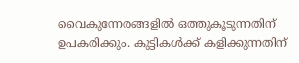വൈകുന്നേരങ്ങളില്‍ ഒത്തുകൂടുന്നതിന് ഉപകരിക്കും. കുട്ടികള്‍ക്ക് കളിക്കുന്നതിന്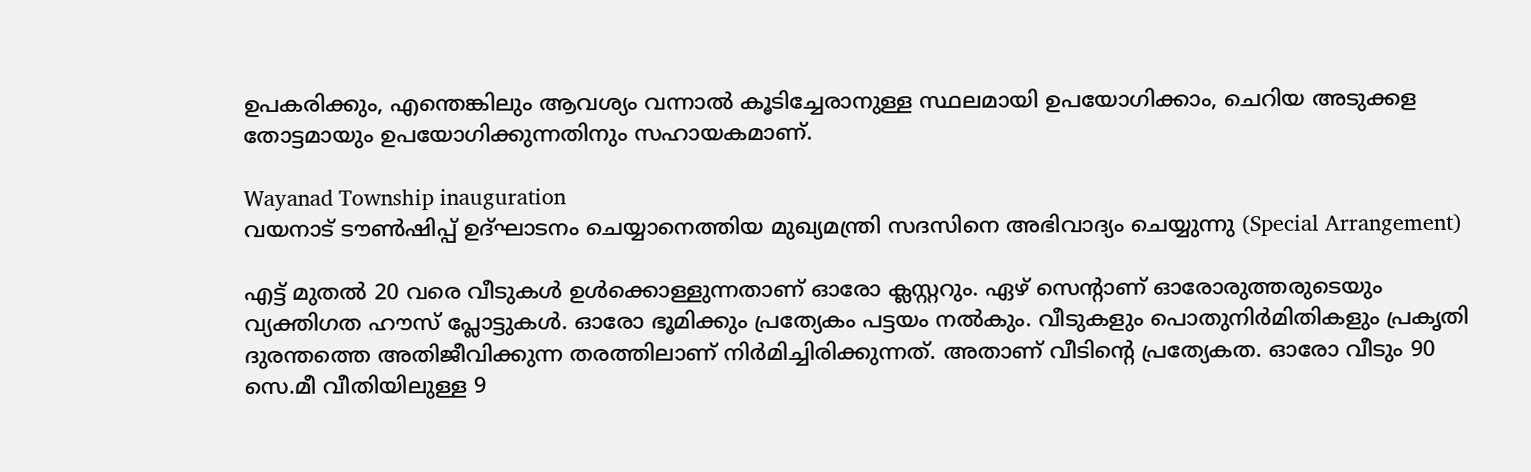ഉപകരിക്കും, എന്തെങ്കിലും ആവശ്യം വന്നാല്‍ കൂടിച്ചേരാനുള്ള സ്ഥലമായി ഉപയോഗിക്കാം, ചെറിയ അടുക്കള തോട്ടമായും ഉപയോഗിക്കുന്നതിനും സഹായകമാണ്.

Wayanad Township inauguration
വയനാട് ടൗൺഷിപ്പ് ഉദ്ഘാടനം ചെയ്യാനെത്തിയ മുഖ്യമന്ത്രി സദസിനെ അഭിവാദ്യം ചെയ്യുന്നു (Special Arrangement)

എട്ട് മുതല്‍ 20 വരെ വീടുകള്‍ ഉള്‍ക്കൊള്ളുന്നതാണ് ഓരോ ക്ലസ്റ്ററും. ഏഴ് സെൻ്റാണ് ഓരോരുത്തരുടെയും വ്യക്തിഗത ഹൗസ് പ്ലോട്ടുകള്‍. ഓരോ ഭൂമിക്കും പ്രത്യേകം പട്ടയം നല്‍കും. വീടുകളും പൊതുനിര്‍മിതികളും പ്രകൃതി ദുരന്തത്തെ അതിജീവിക്കുന്ന തരത്തിലാണ് നിര്‍മിച്ചിരിക്കുന്നത്. അതാണ് വീടിൻ്റെ പ്രത്യേകത. ഓരോ വീടും 90 സെ.മീ വീതിയിലുള്ള 9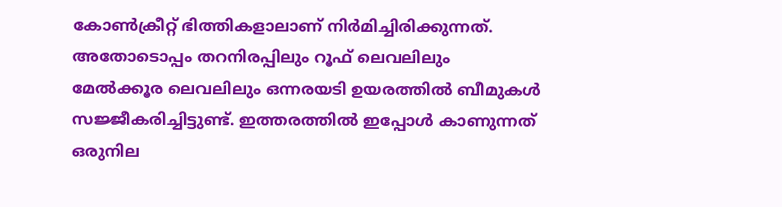കോണ്‍ക്രീറ്റ് ഭിത്തികളാലാണ് നിര്‍മിച്ചിരിക്കുന്നത്. അതോടൊപ്പം തറനിരപ്പിലും റൂഫ് ലെവലിലും മേല്‍ക്കൂര ലെവലിലും ഒന്നരയടി ഉയരത്തില്‍ ബീമുകള്‍ സജ്ജീകരിച്ചിട്ടുണ്ട്. ഇത്തരത്തില്‍ ഇപ്പോള്‍ കാണുന്നത് ഒരുനില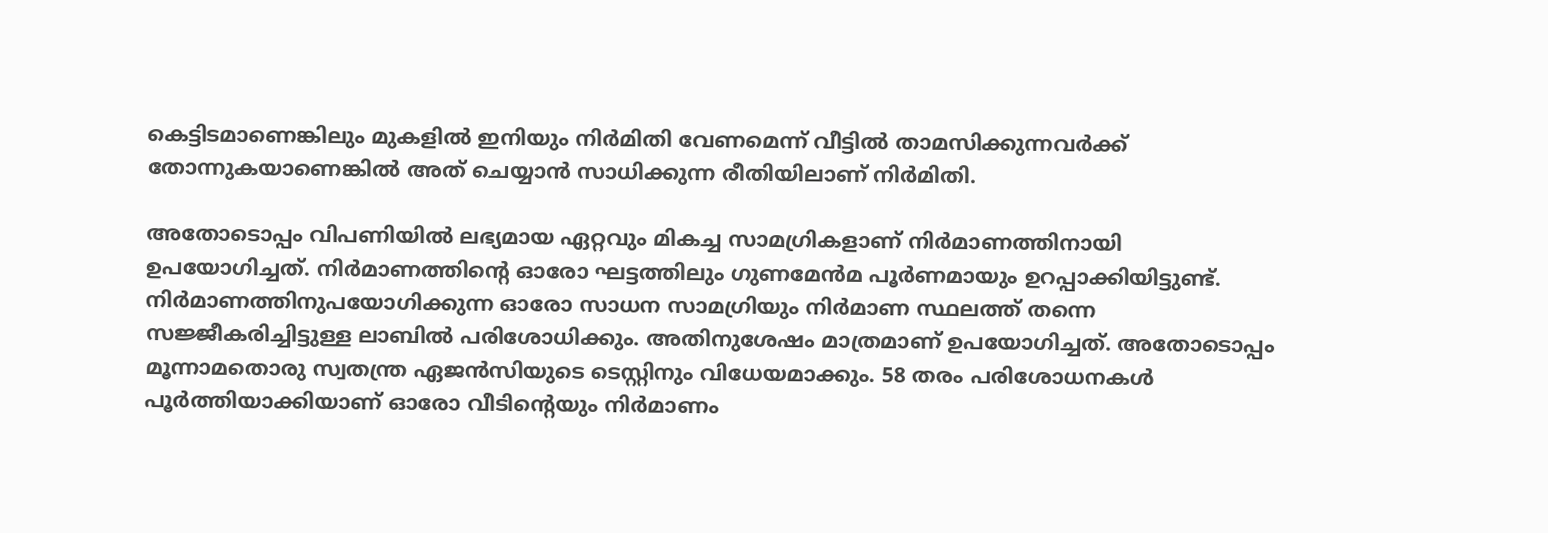കെട്ടിടമാണെങ്കിലും മുകളില്‍ ഇനിയും നിര്‍മിതി വേണമെന്ന് വീട്ടില്‍ താമസിക്കുന്നവര്‍ക്ക് തോന്നുകയാണെങ്കില്‍ അത് ചെയ്യാന്‍ സാധിക്കുന്ന രീതിയിലാണ് നിര്‍മിതി.

അതോടൊപ്പം വിപണിയില്‍ ലഭ്യമായ ഏറ്റവും മികച്ച സാമഗ്രികളാണ് നിര്‍മാണത്തിനായി ഉപയോഗിച്ചത്. നിര്‍മാണത്തിൻ്റെ ഓരോ ഘട്ടത്തിലും ഗുണമേന്‍മ പൂര്‍ണമായും ഉറപ്പാക്കിയിട്ടുണ്ട്. നിര്‍മാണത്തിനുപയോഗിക്കുന്ന ഓരോ സാധന സാമഗ്രിയും നിര്‍മാണ സ്ഥലത്ത് തന്നെ സജ്ജീകരിച്ചിട്ടുള്ള ലാബില്‍ പരിശോധിക്കും. അതിനുശേഷം മാത്രമാണ് ഉപയോഗിച്ചത്. അതോടൊപ്പം മൂന്നാമതൊരു സ്വതന്ത്ര ഏജന്‍സിയുടെ ടെസ്റ്റിനും വിധേയമാക്കും. 58 തരം പരിശോധനകള്‍ പൂര്‍ത്തിയാക്കിയാണ് ഓരോ വീടിൻ്റെയും നിര്‍മാണം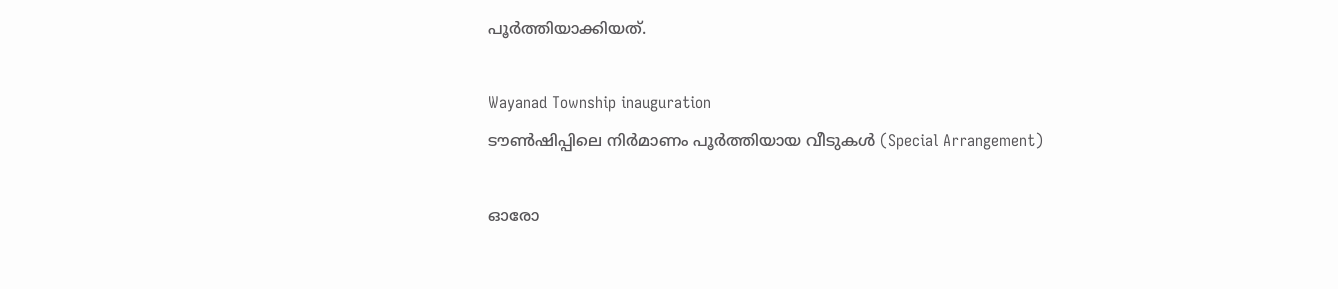പൂര്‍ത്തിയാക്കിയത്.

Wayanad Township inauguration
ടൗണ്‍ഷിപ്പിലെ നിര്‍മാണം പൂര്‍ത്തിയായ വീടുകള്‍ (Special Arrangement)

ഓരോ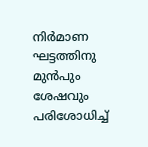നിര്‍മാണ ഘട്ടത്തിനു മുന്‍പും ശേഷവും പരിശോധിച്ച്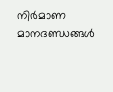നിര്‍മാണ മാനദണ്ഡങ്ങള്‍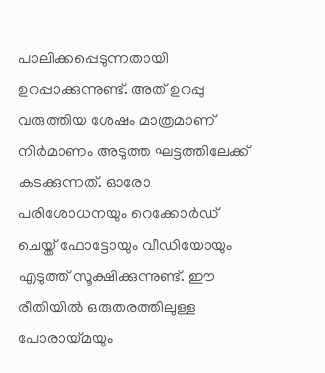പാലിക്കപ്പെടുന്നതായി ഉറപ്പാക്കുന്നുണ്ട്. അത് ഉറപ്പു വരുത്തിയ ശേഷം മാത്രമാണ് നിര്‍മാണം അടുത്ത ഘട്ടത്തിലേക്ക് കടക്കുന്നത്. ഓരോ പരിശോധനയും റെക്കോര്‍ഡ് ചെയ്ത് ഫോട്ടോയും വീഡിയോയും എടുത്ത് സൂക്ഷിക്കുന്നുണ്ട്. ഈ രീതിയില്‍ ഒരുതരത്തിലുള്ള പോരായ്മയും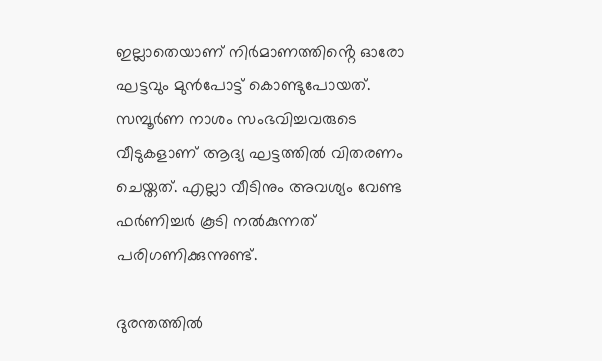ഇല്ലാതെയാണ് നിര്‍മാണത്തിൻ്റെ ഓരോ ഘട്ടവും മുന്‍പോട്ട് കൊണ്ടുപോയത്. സമ്പൂര്‍ണ നാശം സംഭവിച്ചവരുടെ വീടുകളാണ് ആദ്യ ഘട്ടത്തില്‍ വിതരണം ചെയ്തത്. എല്ലാ വീടിനും അവശ്യം വേണ്ട ഫർണിച്ചർ കൂടി നൽകുന്നത് പരിഗണിക്കുന്നുണ്ട്.

ദുരന്തത്തില്‍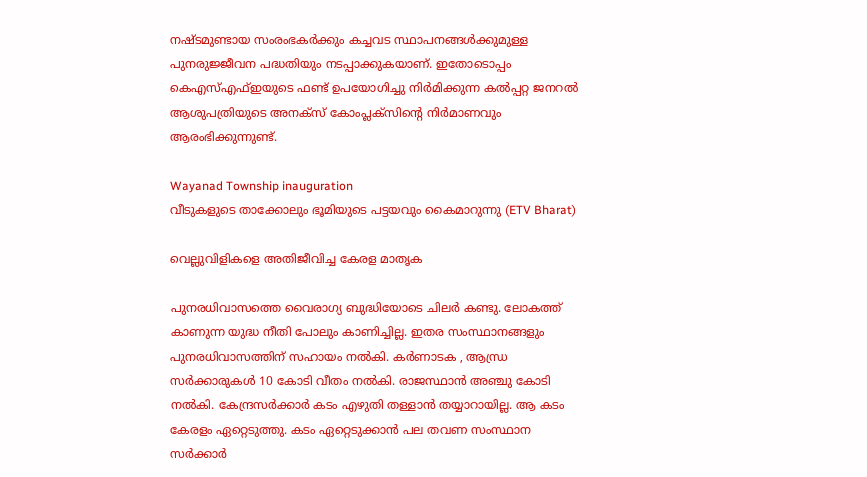നഷ്ടമുണ്ടായ സംരംഭകര്‍ക്കും കച്ചവട സ്ഥാപനങ്ങള്‍ക്കുമുള്ള പുനരുജ്ജീവന പദ്ധതിയും നടപ്പാക്കുകയാണ്. ഇതോടൊപ്പം കെഎസ്എഫ്ഇയുടെ ഫണ്ട് ഉപയോഗിച്ചു നിര്‍മിക്കുന്ന കല്‍പ്പറ്റ ജനറല്‍ ആശുപത്രിയുടെ അനക്സ് കോംപ്ലക്സിൻ്റെ നിര്‍മാണവും ആരംഭിക്കുന്നുണ്ട്.

Wayanad Township inauguration
വീടുകളുടെ താക്കോലും ഭൂമിയുടെ പട്ടയവും കൈമാറുന്നു (ETV Bharat)

വെല്ലുവിളികളെ അതിജീവിച്ച കേരള മാതൃക

പുനരധിവാസത്തെ വൈരാഗ്യ ബുദ്ധിയോടെ ചിലർ കണ്ടു. ലോകത്ത് കാണുന്ന യുദ്ധ നീതി പോലും കാണിച്ചില്ല. ഇതര സംസ്ഥാനങ്ങളും പുനരധിവാസത്തിന് സഹായം നൽകി. കർണാടക , ആന്ധ്ര സർക്കാരുകള്‍ 10 കോടി വീതം നൽകി. രാജസ്ഥാൻ അഞ്ചു കോടി നൽകി. കേന്ദ്രസർക്കാർ കടം എഴുതി തള്ളാൻ തയ്യാറായില്ല. ആ കടം കേരളം ഏറ്റെടുത്തു. കടം ഏറ്റെടുക്കാൻ പല തവണ സംസ്ഥാന സർക്കാര്‍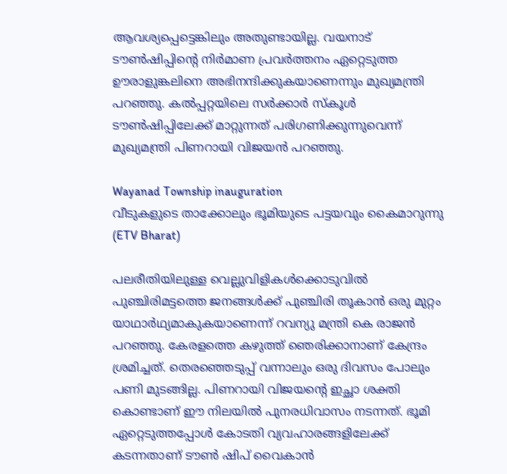ആവശ്യപ്പെട്ടെങ്കിലും അതുണ്ടായില്ല. വയനാട് ടൗണ്‍ഷിപ്പിന്‍റെ നിർമാണ പ്രവർത്തനം ഏറ്റെടുത്ത ഊരാളുങ്കലിനെ അഭിനന്ദിക്കുകയാണെന്നും മുഖ്യമന്ത്രി പറഞ്ഞു. കൽപ്പറ്റയിലെ സർക്കാർ സ്കൂൾ ടൗൺഷിപ്പിലേക്ക് മാറ്റുന്നത് പരിഗണിക്കുന്നുവെന്ന് മുഖ്യമന്ത്രി പിണറായി വിജയൻ പറഞ്ഞു.

Wayanad Township inauguration
വീടുകളുടെ താക്കോലും ഭൂമിയുടെ പട്ടയവും കൈമാറുന്നു (ETV Bharat)

പലരീതിയിലുള്ള വെല്ലുവിളികള്‍ക്കൊടുവിൽ പുഞ്ചിരിമട്ടത്തെ ജനങ്ങൾക്ക് പുഞ്ചിരി തൂകാൻ ഒരു മുറ്റം യാഥാർഥ്യമാകുകയാണെന്ന് റവന്യു മന്ത്രി കെ രാജൻ പറഞ്ഞു. കേരളത്തെ കഴുത്ത് ഞെരിക്കാനാണ് കേന്ദ്രം ശ്രമിച്ചത്. തെരഞ്ഞെടുപ്പ് വന്നാലും ഒരു ദിവസം പോലും പണി മുടങ്ങില്ല. പിണറായി വിജയന്‍റെ ഇച്ഛാ ശക്തി കൊണ്ടാണ് ഈ നിലയിൽ പുനരധിവാസം നടന്നത്. ഭൂമി ഏറ്റെടുത്തപ്പോൾ കോടതി വ്യവഹാരങ്ങളിലേക്ക് കടന്നതാണ് ടൗൺ ഷിപ് വൈകാൻ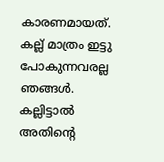കാരണമായത്. കല്ല് മാത്രം ഇട്ടു പോകുന്നവരല്ല ഞങ്ങൾ. കല്ലിട്ടാൽ അതിന്‍റെ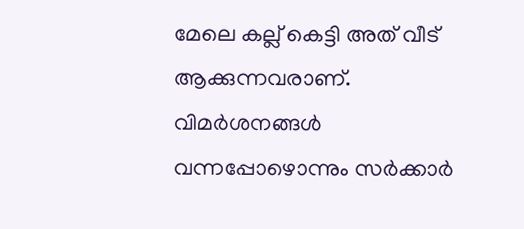മേലെ കല്ല് കെട്ടി അത് വീട് ആക്കുന്നവരാണ്. വിമർശനങ്ങൾ വന്നപ്പോഴൊന്നും സർക്കാർ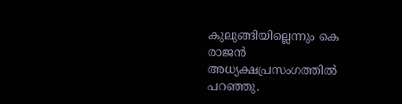കുലുങ്ങിയില്ലെന്നും കെ രാജൻ അധ്യക്ഷപ്രസംഗത്തില്‍ പറഞ്ഞു.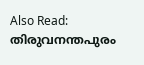Also Read: തിരുവനന്തപുരം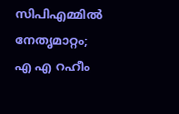സിപിഎമ്മിൽ നേതൃമാറ്റം; എ എ റഹീം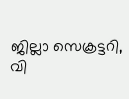ജില്ലാ സെക്രട്ടറി, വി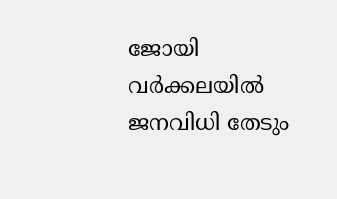ജോയി വർക്കലയിൽ ജനവിധി തേടും